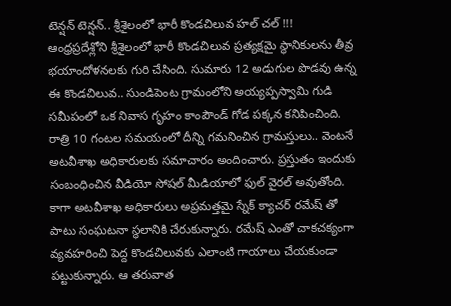టెన్షన్ టెన్షన్.. శ్రీశైలంలో భారీ కొండచిలువ హల్ చల్ !!!
ఆంధ్రప్రదేశ్లోని శ్రీశైలంలో భారీ కొండచిలువ ప్రత్యక్షమై స్థానికులను తీవ్ర భయాందోళనలకు గురి చేసింది. సుమారు 12 అడుగుల పొడవు ఉన్న ఈ కొండచిలువ.. సుండిపెంట గ్రామంలోని అయ్యప్పస్వామి గుడి సమీపంలో ఒక నివాస గృహం కాంపౌండ్ గోడ పక్కన కనిపించింది. రాత్రి 10 గంటల సమయంలో దీన్ని గమనించిన గ్రామస్తులు.. వెంటనే అటవీశాఖ అధికారులకు సమాచారం అందించారు. ప్రస్తుతం ఇందుకు సంబంధించిన వీడియో సోషల్ మీడియాలో ఫుల్ వైరల్ అవుతోంది.
కాగా అటవీశాఖ అధికారులు అప్రమత్తమై స్నేక్ క్యాచర్ రమేష్ తో పాటు సంఘటనా స్థలానికి చేరుకున్నారు. రమేష్ ఎంతో చాకచక్యంగా వ్యవహరించి పెద్ద కొండచిలువకు ఎలాంటి గాయాలు చేయకుండా పట్టుకున్నారు. ఆ తరువాత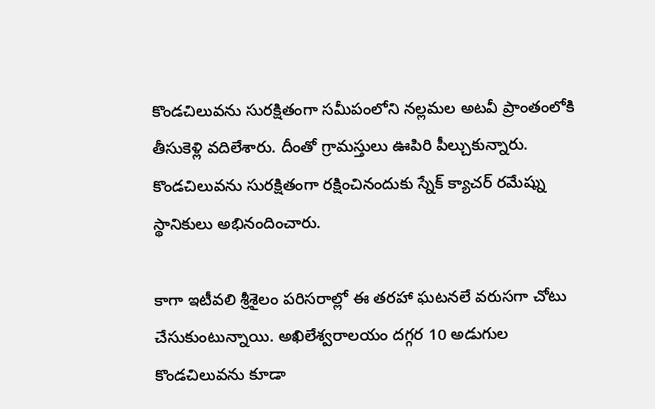కొండచిలువను సురక్షితంగా సమీపంలోని నల్లమల అటవీ ప్రాంతంలోకి తీసుకెళ్లి వదిలేశారు. దీంతో గ్రామస్తులు ఊపిరి పీల్చుకున్నారు. కొండచిలువను సురక్షితంగా రక్షించినందుకు స్నేక్ క్యాచర్ రమేష్ను స్థానికులు అభినందించారు.

కాగా ఇటీవలి శ్రీశైలం పరిసరాల్లో ఈ తరహా ఘటనలే వరుసగా చోటు చేసుకుంటున్నాయి. అఖిలేశ్వరాలయం దగ్గర 10 అడుగుల కొండచిలువను కూడా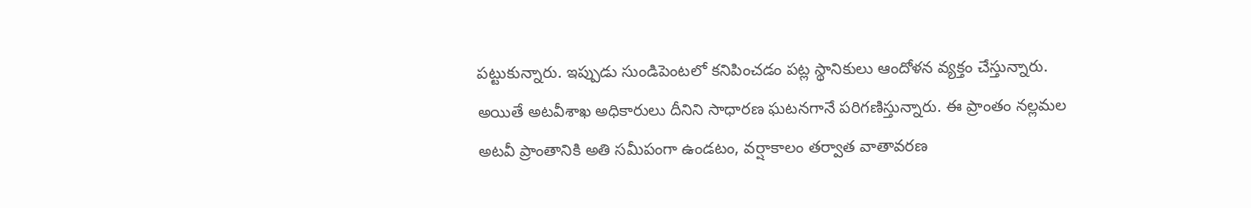పట్టుకున్నారు. ఇప్పుడు సుండిపెంటలో కనిపించడం పట్ల స్థానికులు ఆందోళన వ్యక్తం చేస్తున్నారు. అయితే అటవీశాఖ అధికారులు దీనిని సాధారణ ఘటనగానే పరిగణిస్తున్నారు. ఈ ప్రాంతం నల్లమల అటవీ ప్రాంతానికి అతి సమీపంగా ఉండటం, వర్షాకాలం తర్వాత వాతావరణ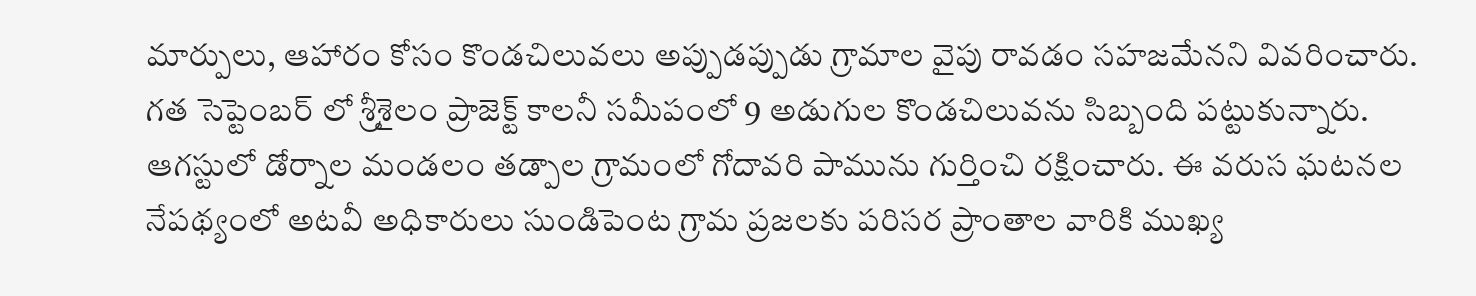మార్పులు, ఆహారం కోసం కొండచిలువలు అప్పుడప్పుడు గ్రామాల వైపు రావడం సహజమేనని వివరించారు.
గత సెప్టెంబర్ లో శ్రీశైలం ప్రాజెక్ట్ కాలనీ సమీపంలో 9 అడుగుల కొండచిలువను సిబ్బంది పట్టుకున్నారు. ఆగస్టులో డోర్నాల మండలం తడ్పాల గ్రామంలో గోదావరి పామును గుర్తించి రక్షించారు. ఈ వరుస ఘటనల నేపథ్యంలో అటవీ అధికారులు సుండిపెంట గ్రామ ప్రజలకు పరిసర ప్రాంతాల వారికి ముఖ్య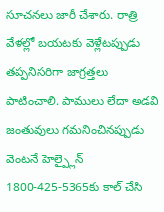సూచనలు జారీ చేశారు. రాత్రి వేళల్లో బయటకు వెళ్లేటప్పుడు తప్పనిసరిగా జాగ్రత్తలు పాటించాలి. పాములు లేదా అడవి జంతువులు గమనించినప్పుడు వెంటనే హెల్ప్లైన్ 1800-425-5365కు కాల్ చేసి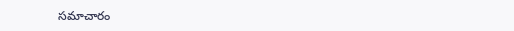సమాచారం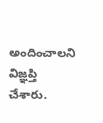అందించాలని విజ్ఞప్తి చేశారు.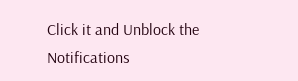Click it and Unblock the Notifications